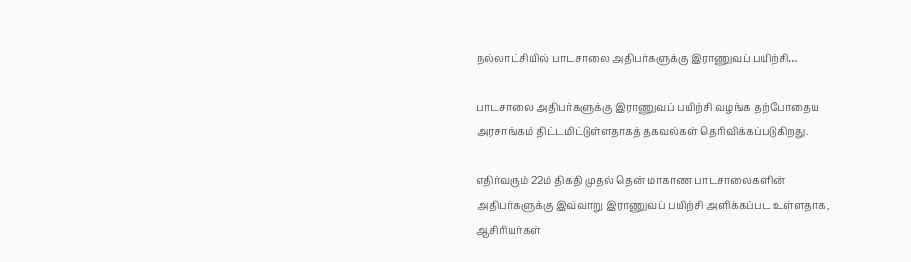நல்லாட்சியில் பாடசாலை அதிபர்களுக்கு இராணுவப் பயிற்சி…

பாடசாலை அதிபர்களுக்கு இராணுவப் பயிற்சி வழங்க தற்போதைய அரசாங்கம் திட்டமிட்டுள்ளதாகத் தகவல்கள் தெரிவிக்கப்படுகிறது.

எதிர்வரும் 22ம் திகதி முதல் தென் மாகாண பாடசாலைகளின் அதிபர்களுக்கு இவ்வாறு இராணுவப் பயிற்சி அளிக்கப்பட உள்ளதாக, ஆசிரியர்கள்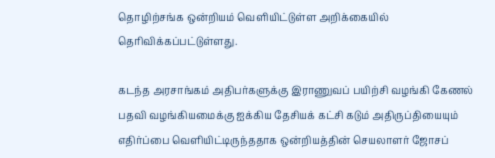தொழிற்சங்க ஒன்றியம் வெளியிட்டுள்ள அறிக்கையில் தெரிவிக்கப்பட்டுள்ளது.

கடந்த அரசாங்கம் அதிபர்களுக்கு இராணுவப் பயிற்சி வழங்கி கேணல் பதவி வழங்கியமைக்கு ஐக்கிய தேசியக் கட்சி கடும் அதிருப்தியையும் எதிர்ப்பை வெளியிட்டிருந்ததாக ஒன்றியத்தின் செயலாளர் ஜோசப்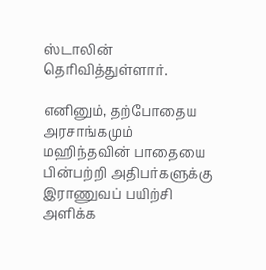ஸ்டாலின் தெரிவித்துள்ளார்.

எனினும், தற்போதைய அரசாங்கமும் மஹிந்தவின் பாதையை பின்பற்றி அதிபர்களுக்கு இராணுவப் பயிற்சி அளிக்க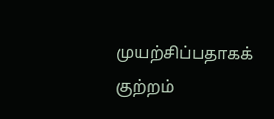முயற்சிப்பதாகக் குற்றம்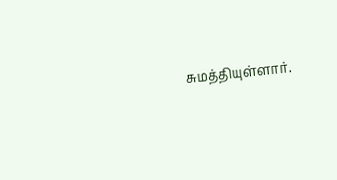சுமத்தியுள்ளார்.